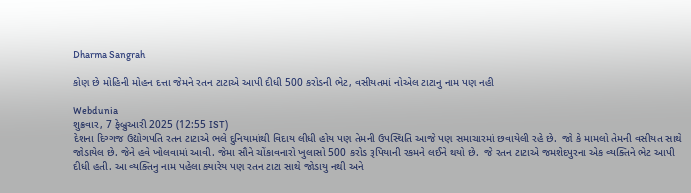Dharma Sangrah

કોણ છે મોહિની મોહન દત્તા જેમને રતન ટાટાએ આપી દીધી 500 કરોડની ભેટ, વસીયતમાં નોએલ ટાટાનુ નામ પણ નહી

Webdunia
શુક્રવાર, 7 ફેબ્રુઆરી 2025 (12:55 IST)
દેશના દિગ્ગજ ઉદ્યોગપતિ રતન ટાટાએ ભલે દુનિયામાંથી વિદાય લીધી હોય પણ તેમની ઉપસ્થિતિ આજે પણ સમાચારમાં છવાયેલી રહે છે.  જો કે મામલો તેમની વસીયત સાથે જોડાયેલ છે. જેને હવે ખોલવામાં આવી. જેમા સૌને ચોંકાવનારો ખુલાસો 500 કરોડ રૂપિયાની રકમને લઈને થયો છે.  જે રતન ટાટાએ જમશેદપુરના એક વ્યક્તિને ભેટ આપી દીધી હતી. આ વ્યક્તિનુ નામ પહેલા ક્યારેય પણ રતન ટાટા સાથે જોડાયુ નથી અને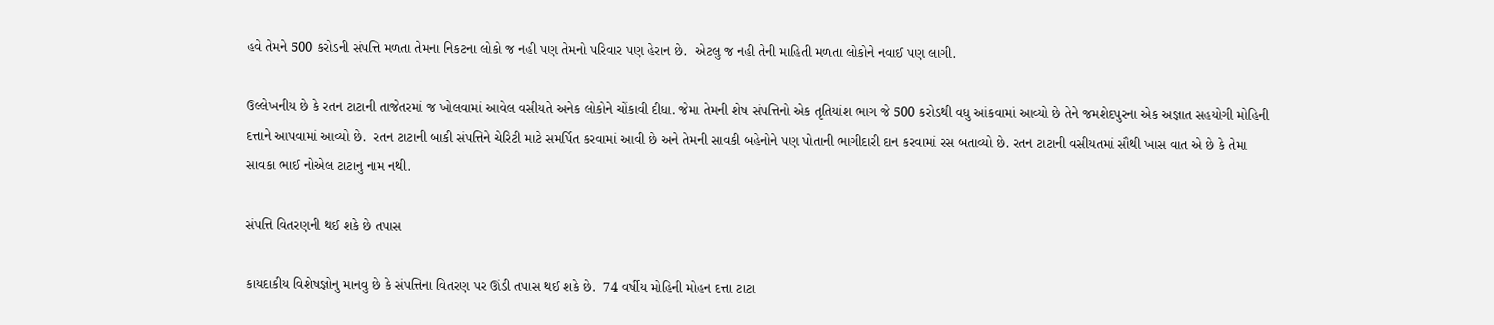હવે તેમને 500 કરોડની સંપત્તિ મળતા તેમના નિકટના લોકો જ નહી પણ તેમનો પરિવાર પણ હેરાન છે.  એટલુ જ નહી તેની માહિતી મળતા લોકોને નવાઈ પણ લાગી.

ઉલ્લેખનીય છે કે રતન ટાટાની તાજેતરમાં જ ખોલવામાં આવેલ વસીયતે અનેક લોકોને ચોંકાવી દીધા. જેમા તેમની શેષ સંપત્તિનો એક તૃતિયાંશ ભાગ જે 500 કરોડથી વધુ આંકવામાં આવ્યો છે તેને જમશેદપુરના એક અજ્ઞાત સહયોગી મોહિની દત્તાને આપવામાં આવ્યો છે.  રતન ટાટાની બાકી સંપત્તિને ચેરિટી માટે સમર્પિત કરવામાં આવી છે અને તેમની સાવકી બહેનોને પણ પોતાની ભાગીદારી દાન કરવામાં રસ બતાવ્યો છે. રતન ટાટાની વસીયતમાં સૌથી ખાસ વાત એ છે કે તેમા સાવકા ભાઈ નોએલ ટાટાનુ નામ નથી.

સંપત્તિ વિતરણની થઈ શકે છે તપાસ

કાયદાકીય વિશેષજ્ઞોનુ માનવુ છે કે સંપત્તિના વિતરણ પર ઊંડી તપાસ થઈ શકે છે.  74 વર્ષીય મોહિની મોહન દત્તા ટાટા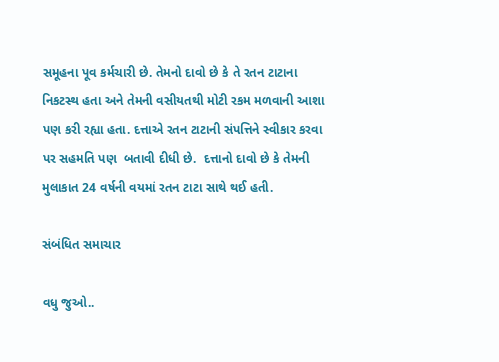સમૂહના પૂવ કર્મચારી છે. તેમનો દાવો છે કે તે રતન ટાટાના નિકટસ્થ હતા અને તેમની વસીયતથી મોટી રકમ મળવાની આશા પણ કરી રહ્યા હતા. દત્તાએ રતન ટાટાની સંપત્તિને સ્વીકાર કરવા પર સહમતિ પણ  બતાવી દીધી છે.  દત્તાનો દાવો છે કે તેમની મુલાકાત 24 વર્ષની વયમાં રતન ટાટા સાથે થઈ હતી.

સંબંધિત સમાચાર

વધુ જુઓ..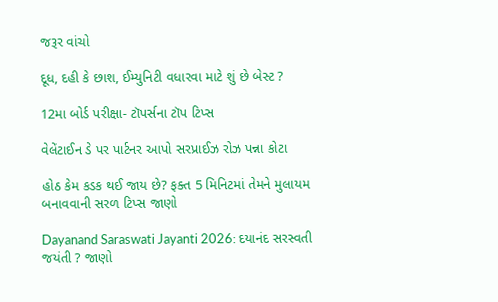જરૂર વાંચો

દૂધ, દહી કે છાશ, ઈમ્યુનિટી વધારવા માટે શું છે બેસ્ટ ?

12મા બોર્ડ પરીક્ષા- ટૉપર્સના ટૉપ ટિપ્સ

વેલેંટાઈન ડે પર પાર્ટનર આપો સરપ્રાઈઝ રોઝ પન્ના કોટા

હોઠ કેમ કડક થઈ જાય છે? ફક્ત 5 મિનિટમાં તેમને મુલાયમ બનાવવાની સરળ ટિપ્સ જાણો

Dayanand Saraswati Jayanti 2026: દયાનંદ સરસ્વતી જયંતી ? જાણો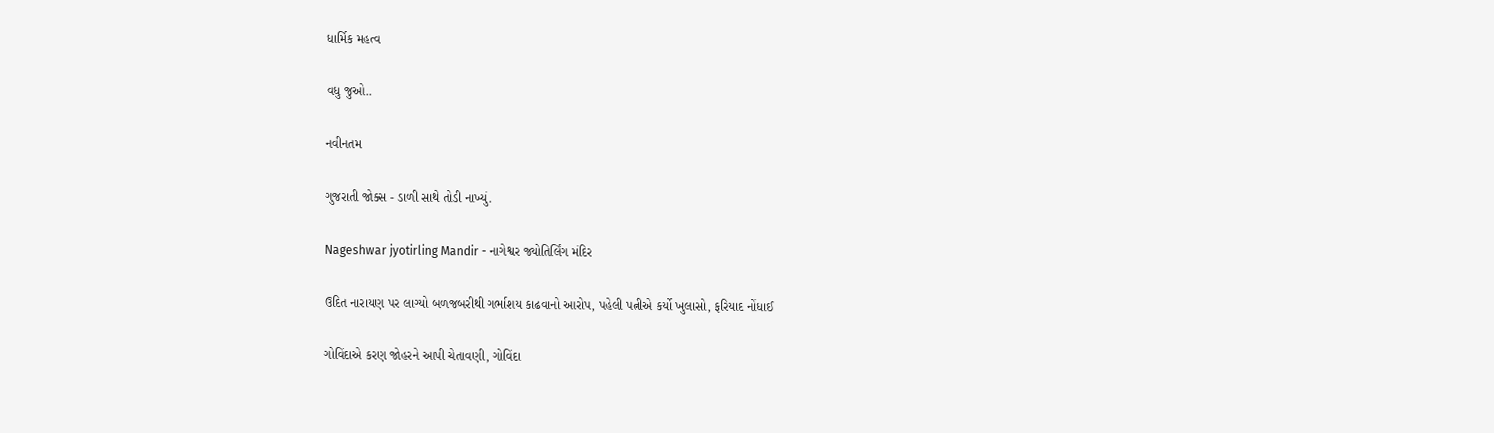ધાર્મિક મહત્વ

વધુ જુઓ..

નવીનતમ

ગુજરાતી જોક્સ - ડાળી સાથે તોડી નાખ્યું.

Nageshwar jyotirling Mandir - નાગેશ્વર જ્યોતિર્લિંગ મંદિર

ઉદિત નારાયણ પર લાગ્યો બળજબરીથી ગર્ભાશય કાઢવાનો આરોપ, પહેલી પત્નીએ કર્યો ખુલાસો, ફરિયાદ નોંધાઈ

ગોવિંદાએ કરણ જોહરને આપી ચેતાવણી, ગોવિંદા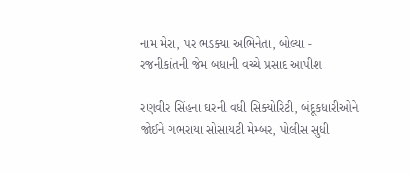નામ મેરા, પર ભડક્યા અભિનેતા, બોલ્યા - રજનીકાંતની જેમ બધાની વચ્ચે પ્રસાદ આપીશ

રણવીર સિંહના ઘરની વધી સિક્યોરિટી, બંદૂકધારીઓને જોઈને ગભરાયા સોસાયટી મેમ્બર, પોલીસ સુધી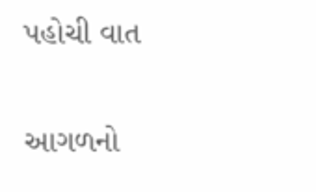પહોચી વાત

આગળનો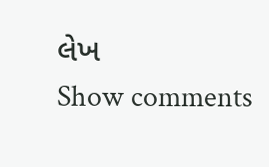લેખ
Show comments